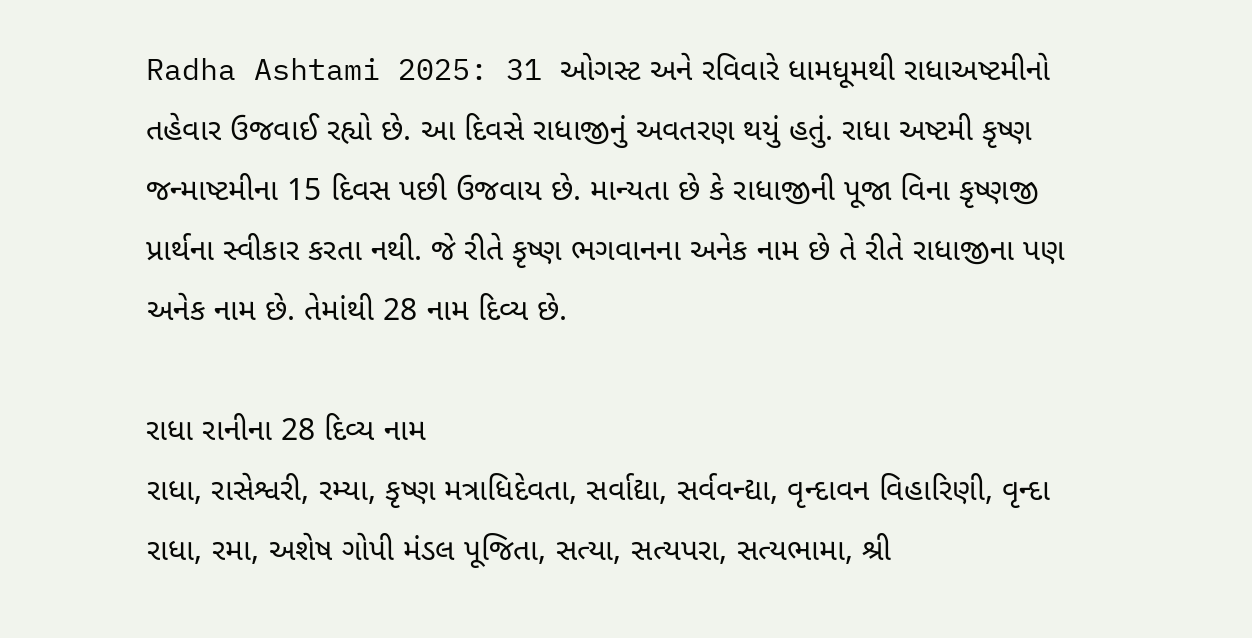Radha Ashtami 2025: 31 ઓગસ્ટ અને રવિવારે ધામધૂમથી રાધાઅષ્ટમીનો તહેવાર ઉજવાઈ રહ્યો છે. આ દિવસે રાધાજીનું અવતરણ થયું હતું. રાધા અષ્ટમી કૃષ્ણ જન્માષ્ટમીના 15 દિવસ પછી ઉજવાય છે. માન્યતા છે કે રાધાજીની પૂજા વિના કૃષ્ણજી પ્રાર્થના સ્વીકાર કરતા નથી. જે રીતે કૃષ્ણ ભગવાનના અનેક નામ છે તે રીતે રાધાજીના પણ અનેક નામ છે. તેમાંથી 28 નામ દિવ્ય છે.

રાધા રાનીના 28 દિવ્ય નામ
રાધા, રાસેશ્વરી, રમ્યા, કૃષ્ણ મત્રાધિદેવતા, સર્વાદ્યા, સર્વવન્દ્યા, વૃન્દાવન વિહારિણી, વૃન્દા રાધા, રમા, અશેષ ગોપી મંડલ પૂજિતા, સત્યા, સત્યપરા, સત્યભામા, શ્રી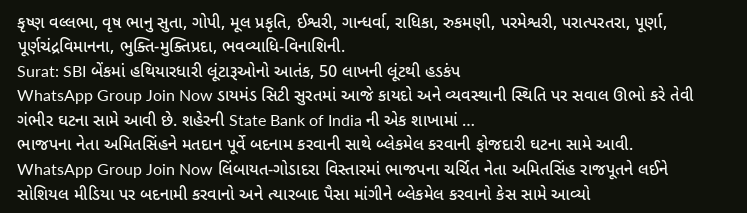કૃષ્ણ વલ્લભા, વૃષ ભાનુ સુતા, ગોપી, મૂલ પ્રકૃતિ, ઈશ્વરી, ગાન્ધર્વા, રાધિકા, રુકમણી, પરમેશ્વરી, પરાત્પરતરા, પૂર્ણા, પૂર્ણચંદ્રવિમાનના, ભુક્તિ-મુક્તિપ્રદા, ભવવ્યાધિ-વિનાશિની.
Surat: SBI બેંકમાં હથિયારધારી લૂંટારૂઓનો આતંક, 50 લાખની લૂંટથી હડકંપ
WhatsApp Group Join Now ડાયમંડ સિટી સુરતમાં આજે કાયદો અને વ્યવસ્થાની સ્થિતિ પર સવાલ ઊભો કરે તેવી ગંભીર ઘટના સામે આવી છે. શહેરની State Bank of India ની એક શાખામાં …
ભાજપના નેતા અમિતસિંહને મતદાન પૂર્વે બદનામ કરવાની સાથે બ્લેકમેલ કરવાની ફોજદારી ઘટના સામે આવી.
WhatsApp Group Join Now લિંબાયત-ગોડાદરા વિસ્તારમાં ભાજપના ચર્ચિત નેતા અમિતસિંહ રાજપૂતને લઈને સોશિયલ મીડિયા પર બદનામી કરવાનો અને ત્યારબાદ પૈસા માંગીને બ્લેકમેલ કરવાનો કેસ સામે આવ્યો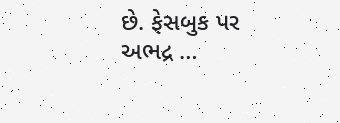છે. ફેસબુક પર અભદ્ર …